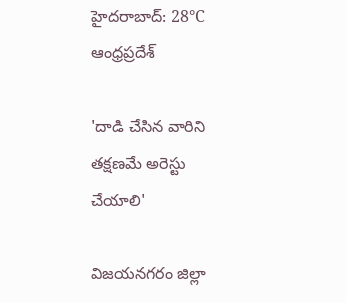హైదరాబాద్: 28°C
ఆంధ్రప్రదేశ్

'దాడి చేసిన వారిని తక్షణమే అరెస్టు చేయాలి'

విజయనగరం జిల్లా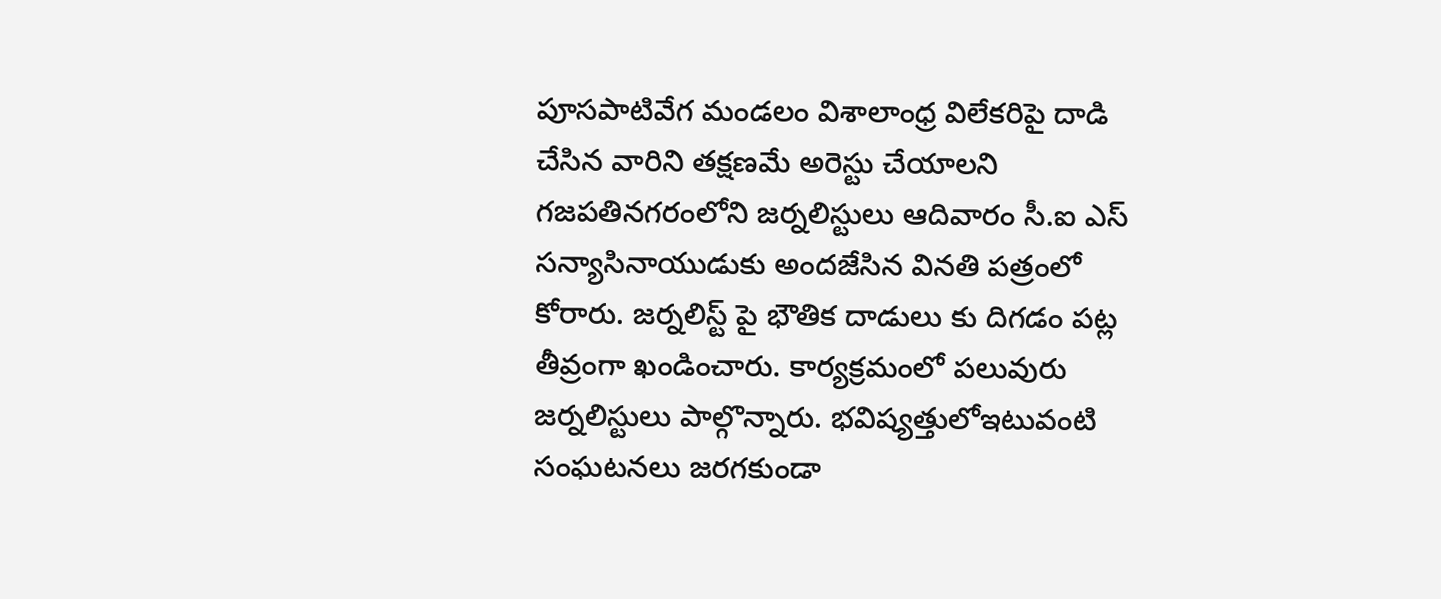పూసపాటివేగ మండలం విశాలాంధ్ర విలేకరిపై దాడి చేసిన వారిని తక్షణమే అరెస్టు చేయాలని గజపతినగరంలోని జర్నలిస్టులు ఆదివారం సీ.ఐ ఎస్ సన్యాసినాయుడుకు అందజేసిన వినతి పత్రంలో కోరారు. జర్నలిస్ట్ పై భౌతిక దాడులు కు దిగడం పట్ల తీవ్రంగా ఖండించారు. కార్యక్రమంలో పలువురు జర్నలిస్టులు పాల్గొన్నారు. భవిష్యత్తులోఇటువంటి సంఘటనలు జరగకుండా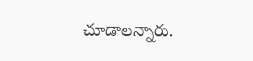చూడాలన్నారు.